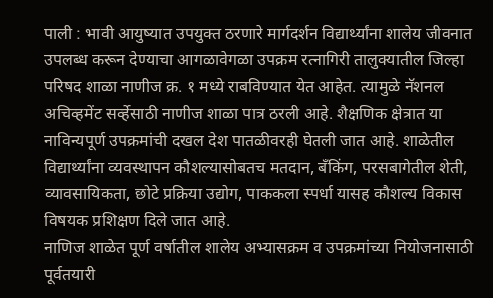पाली : भावी आयुष्यात उपयुक्त ठरणारे मार्गदर्शन विद्यार्थ्यांना शालेय जीवनात उपलब्ध करून देण्याचा आगळावेगळा उपक्रम रत्नागिरी तालुक्यातील जिल्हा परिषद शाळा नाणीज क्र. १ मध्ये राबविण्यात येत आहेत. त्यामुळे नॅशनल अचिव्हमेंट सर्व्हेसाठी नाणीज शाळा पात्र ठरली आहे. शैक्षणिक क्षेत्रात या नाविन्यपूर्ण उपक्रमांची दखल देश पातळीवरही घेतली जात आहे. शाळेतील विद्यार्थ्यांना व्यवस्थापन कौशल्यासोबतच मतदान, बॅंकिंग, परसबागेतील शेती, व्यावसायिकता, छोटे प्रक्रिया उद्योग, पाककला स्पर्धा यासह कौशल्य विकास विषयक प्रशिक्षण दिले जात आहे.
नाणिज शाळेत पूर्ण वर्षातील शालेय अभ्यासक्रम व उपक्रमांच्या नियोजनासाठी पूर्वतयारी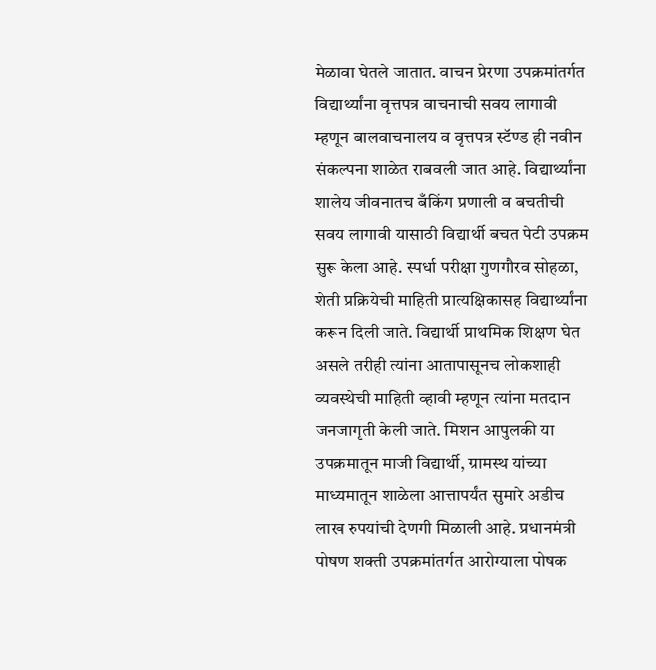मेळावा घेतले जातात. वाचन प्रेरणा उपक्रमांतर्गत विद्यार्थ्यांना वृत्तपत्र वाचनाची सवय लागावी म्हणून बालवाचनालय व वृत्तपत्र स्टॅण्ड ही नवीन संकल्पना शाळेत राबवली जात आहे. विद्यार्थ्यांना शालेय जीवनातच बँकिंग प्रणाली व बचतीची सवय लागावी यासाठी विद्यार्थी बचत पेटी उपक्रम सुरू केला आहे. स्पर्धा परीक्षा गुणगौरव सोहळा, शेती प्रक्रियेची माहिती प्रात्यक्षिकासह विद्यार्थ्यांना करून दिली जाते. विद्यार्थी प्राथमिक शिक्षण घेत असले तरीही त्यांना आतापासूनच लोकशाही व्यवस्थेची माहिती व्हावी म्हणून त्यांना मतदान जनजागृती केली जाते. मिशन आपुलकी या उपक्रमातून माजी विद्यार्थी, ग्रामस्थ यांच्या माध्यमातून शाळेला आत्तापर्यंत सुमारे अडीच लाख रुपयांची देणगी मिळाली आहे. प्रधानमंत्री पोषण शक्ती उपक्रमांतर्गत आरोग्याला पोषक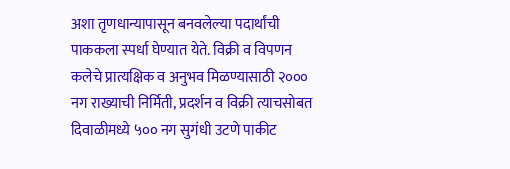अशा तृणधान्यापासून बनवलेल्या पदार्थांची पाककला स्पर्धा घेण्यात येते. विक्री व विपणन कलेचे प्रात्यक्षिक व अनुभव मिळण्यासाठी २००० नग राख्याची निर्मिती, प्रदर्शन व विक्री त्याचसोबत दिवाळीमध्ये ५०० नग सुगंधी उटणे पाकीट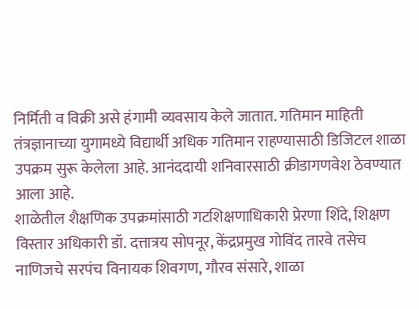निर्मिती व विक्री असे हंगामी व्यवसाय केले जातात. गतिमान माहिती तंत्रज्ञानाच्या युगामध्ये विद्यार्थी अधिक गतिमान राहण्यासाठी डिजिटल शाळा उपक्रम सुरू केलेला आहे. आनंददायी शनिवारसाठी क्रीडागणवेश ठेवण्यात आला आहे.
शाळेतील शैक्षणिक उपक्रमांसाठी गटशिक्षणाधिकारी प्रेरणा शिंदे, शिक्षण विस्तार अधिकारी डॉ. दत्तात्रय सोपनूर, केंद्रप्रमुख गोविंद तारवे तसेच नाणिजचे सरपंच विनायक शिवगण, गौरव संसारे, शाळा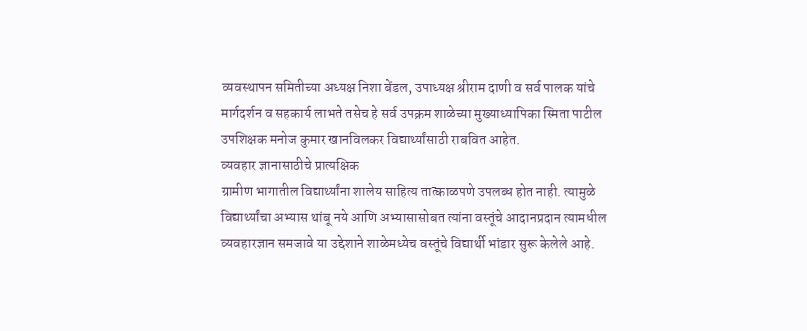व्यवस्थापन समितीच्या अध्यक्ष निशा बेंडल, उपाध्यक्ष श्रीराम दाणी व सर्व पालक यांचे मार्गदर्शन व सहकार्य लाभते तसेच हे सर्व उपक्रम शाळेच्या मुख्याध्यापिका स्मिता पाटील उपशिक्षक मनोज कुमार खानविलकर विद्यार्थ्यांसाठी राबवित आहेत.
व्यवहार ज्ञानासाठीचे प्रात्यक्षिक
ग्रामीण भागातील विद्यार्थ्यांना शालेय साहित्य तात्काळपणे उपलब्ध होत नाही. त्यामुळे विद्यार्थ्यांचा अभ्यास थांबू नये आणि अभ्यासासोबत त्यांना वस्तूंचे आदानप्रदान त्यामधील व्यवहारज्ञान समजावे या उद्देशाने शाळेमध्येच वस्तूंचे विद्यार्थी भांडार सुरू केलेले आहे.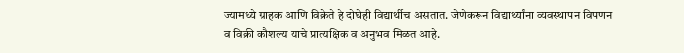ज्यामध्ये ग्राहक आणि विक्रेते हे दोघेही विद्यार्थीच असतात. जेणेकरून विद्यार्थ्यांना व्यवस्थापन विपणन व विक्री कौशल्य याचे प्रात्यक्षिक व अनुभव मिळत आहे.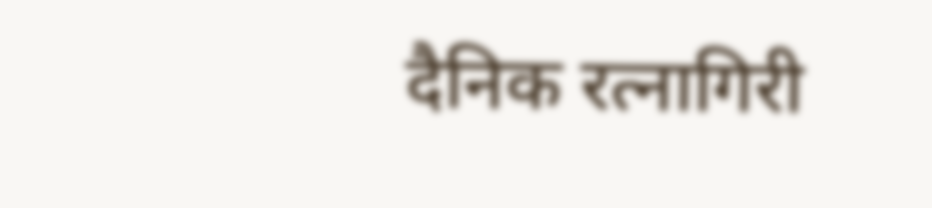दैनिक रत्नागिरी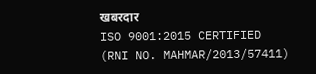खबरदार
ISO 9001:2015 CERTIFIED
(RNI NO. MAHMAR/2013/57411)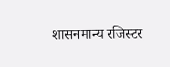शासनमान्य रजिस्टर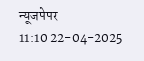न्यूजपेपर
11:10 22-04-2025